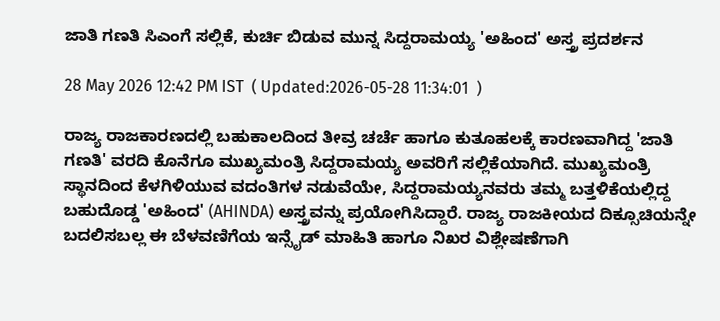ಜಾತಿ ಗಣತಿ ಸಿಎಂಗೆ ಸಲ್ಲಿಕೆ, ಕುರ್ಚಿ ಬಿಡುವ ಮುನ್ನ ಸಿದ್ದರಾಮಯ್ಯ 'ಅಹಿಂದ' ಅಸ್ತ್ರ ಪ್ರದರ್ಶನ

28 May 2026 12:42 PM IST  ( Updated:2026-05-28 11:34:01  )

ರಾಜ್ಯ ರಾಜಕಾರಣದಲ್ಲಿ ಬಹುಕಾಲದಿಂದ ತೀವ್ರ ಚರ್ಚೆ ಹಾಗೂ ಕುತೂಹಲಕ್ಕೆ ಕಾರಣವಾಗಿದ್ದ 'ಜಾತಿ ಗಣತಿ' ವರದಿ ಕೊನೆಗೂ ಮುಖ್ಯಮಂತ್ರಿ ಸಿದ್ದರಾಮಯ್ಯ ಅವರಿಗೆ ಸಲ್ಲಿಕೆಯಾಗಿದೆ. ಮುಖ್ಯಮಂತ್ರಿ ಸ್ಥಾನದಿಂದ ಕೆಳಗಿಳಿಯುವ ವದಂತಿಗಳ ನಡುವೆಯೇ, ಸಿದ್ದರಾಮಯ್ಯನವರು ತಮ್ಮ ಬತ್ತಳಿಕೆಯಲ್ಲಿದ್ದ ಬಹುದೊಡ್ಡ 'ಅಹಿಂದ' (AHINDA) ಅಸ್ತ್ರವನ್ನು ಪ್ರಯೋಗಿಸಿದ್ದಾರೆ. ರಾಜ್ಯ ರಾಜಕೀಯದ ದಿಕ್ಸೂಚಿಯನ್ನೇ ಬದಲಿಸಬಲ್ಲ ಈ ಬೆಳವಣಿಗೆಯ ಇನ್ಸೈಡ್ ಮಾಹಿತಿ ಹಾಗೂ ನಿಖರ ವಿಶ್ಲೇಷಣೆಗಾಗಿ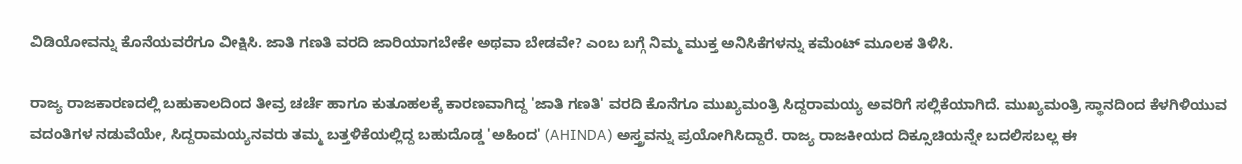ವಿಡಿಯೋವನ್ನು ಕೊನೆಯವರೆಗೂ ವೀಕ್ಷಿಸಿ. ಜಾತಿ ಗಣತಿ ವರದಿ ಜಾರಿಯಾಗಬೇಕೇ ಅಥವಾ ಬೇಡವೇ? ಎಂಬ ಬಗ್ಗೆ ನಿಮ್ಮ ಮುಕ್ತ ಅನಿಸಿಕೆಗಳನ್ನು ಕಮೆಂಟ್ ಮೂಲಕ ತಿಳಿಸಿ.

ರಾಜ್ಯ ರಾಜಕಾರಣದಲ್ಲಿ ಬಹುಕಾಲದಿಂದ ತೀವ್ರ ಚರ್ಚೆ ಹಾಗೂ ಕುತೂಹಲಕ್ಕೆ ಕಾರಣವಾಗಿದ್ದ 'ಜಾತಿ ಗಣತಿ' ವರದಿ ಕೊನೆಗೂ ಮುಖ್ಯಮಂತ್ರಿ ಸಿದ್ದರಾಮಯ್ಯ ಅವರಿಗೆ ಸಲ್ಲಿಕೆಯಾಗಿದೆ. ಮುಖ್ಯಮಂತ್ರಿ ಸ್ಥಾನದಿಂದ ಕೆಳಗಿಳಿಯುವ ವದಂತಿಗಳ ನಡುವೆಯೇ, ಸಿದ್ದರಾಮಯ್ಯನವರು ತಮ್ಮ ಬತ್ತಳಿಕೆಯಲ್ಲಿದ್ದ ಬಹುದೊಡ್ಡ 'ಅಹಿಂದ' (AHINDA) ಅಸ್ತ್ರವನ್ನು ಪ್ರಯೋಗಿಸಿದ್ದಾರೆ. ರಾಜ್ಯ ರಾಜಕೀಯದ ದಿಕ್ಸೂಚಿಯನ್ನೇ ಬದಲಿಸಬಲ್ಲ ಈ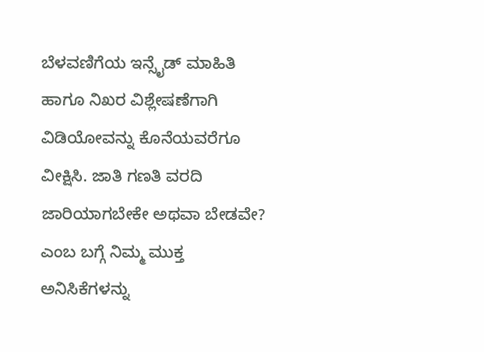ಬೆಳವಣಿಗೆಯ ಇನ್ಸೈಡ್ ಮಾಹಿತಿ ಹಾಗೂ ನಿಖರ ವಿಶ್ಲೇಷಣೆಗಾಗಿ ವಿಡಿಯೋವನ್ನು ಕೊನೆಯವರೆಗೂ ವೀಕ್ಷಿಸಿ. ಜಾತಿ ಗಣತಿ ವರದಿ ಜಾರಿಯಾಗಬೇಕೇ ಅಥವಾ ಬೇಡವೇ? ಎಂಬ ಬಗ್ಗೆ ನಿಮ್ಮ ಮುಕ್ತ ಅನಿಸಿಕೆಗಳನ್ನು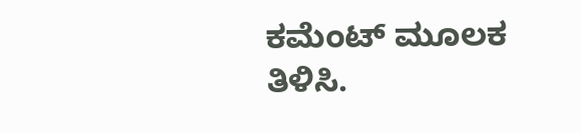ಕಮೆಂಟ್ ಮೂಲಕ ತಿಳಿಸಿ.